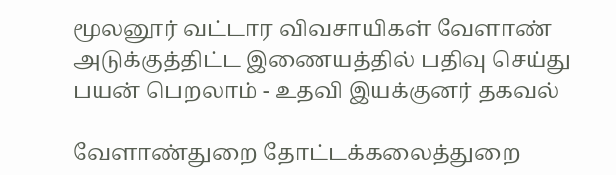மூலனூர் வட்டார விவசாயிகள் வேளாண் அடுக்குத்திட்ட இணையத்தில் பதிவு செய்து பயன் பெறலாம் - உதவி இயக்குனர் தகவல்

வேளாண்துறை தோட்டக்கலைத்துறை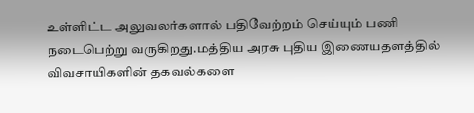உள்ளிட்ட அலுவலர்களால் பதிவேற்றம் செய்யும் பணி நடைபெற்று வருகிறது.மத்திய அரசு புதிய இணையதளத்தில் விவசாயிகளின் தகவல்களை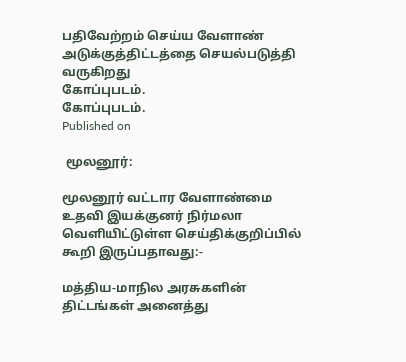பதிவேற்றம் செய்ய வேளாண் அடுக்குத்திட்டத்தை செயல்படுத்தி வருகிறது
கோப்புபடம்.
கோப்புபடம்.
Published on

 மூலனூர்:

மூலனூர் வட்டார வேளாண்மை உதவி இயக்குனர் நிர்மலா வெளியிட்டுள்ள செய்திக்குறிப்பில் கூறி இருப்பதாவது:-

மத்திய-மாநில அரசுகளின் திட்டங்கள் அனைத்து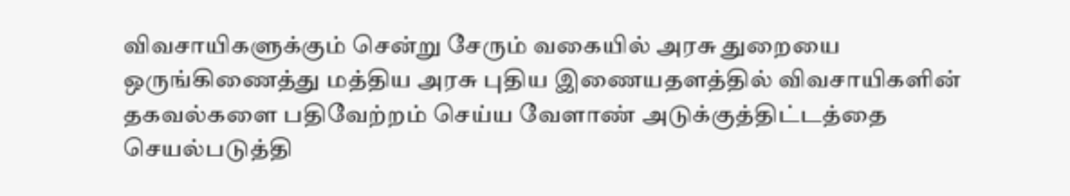விவசாயிகளுக்கும் சென்று சேரும் வகையில் அரசு துறையை ஒருங்கிணைத்து மத்திய அரசு புதிய இணையதளத்தில் விவசாயிகளின் தகவல்களை பதிவேற்றம் செய்ய வேளாண் அடுக்குத்திட்டத்தை செயல்படுத்தி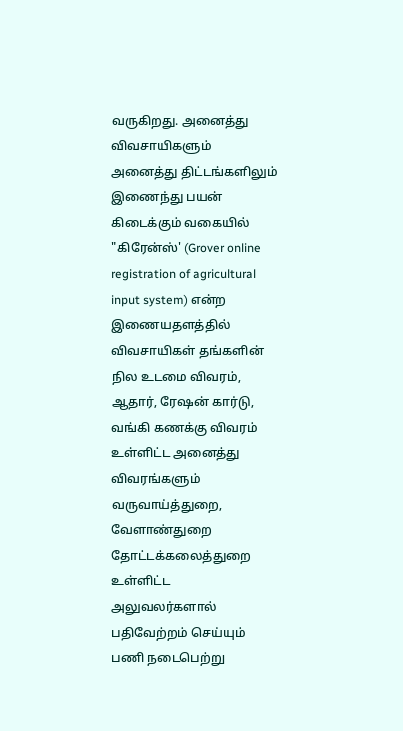வருகிறது. அனைத்து விவசாயிகளும் அனைத்து திட்டங்களிலும் இணைந்து பயன் கிடைக்கும் வகையில் "கிரேன்ஸ்' (Grover online registration of agricultural input system) என்ற இணையதளத்தில் விவசாயிகள் தங்களின் நில உடமை விவரம், ஆதார், ரேஷன் கார்டு, வங்கி கணக்கு விவரம் உள்ளிட்ட அனைத்து விவரங்களும் வருவாய்த்துறை, வேளாண்துறை தோட்டக்கலைத்துறை உள்ளிட்ட அலுவலர்களால் பதிவேற்றம் செய்யும் பணி நடைபெற்று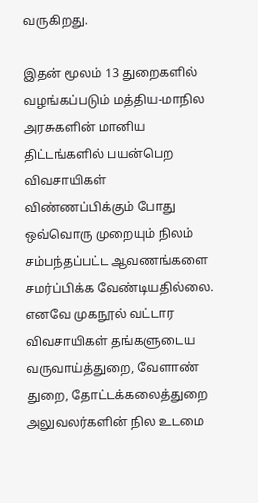வருகிறது.

இதன் மூலம் 13 துறைகளில் வழங்கப்படும் மத்திய-மாநில அரசுகளின் மானிய திட்டங்களில் பயன்பெற விவசாயிகள் விண்ணப்பிக்கும் போது ஒவ்வொரு முறையும் நிலம் சம்பந்தப்பட்ட ஆவணங்களை சமர்ப்பிக்க வேண்டியதில்லை. எனவே முகநூல் வட்டார விவசாயிகள் தங்களுடைய வருவாய்த்துறை, வேளாண் துறை, தோட்டக்கலைத்துறை அலுவலர்களின் நில உடமை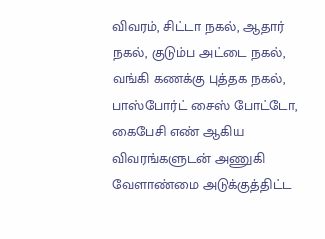விவரம், சிட்டா நகல், ஆதார் நகல், குடும்ப அட்டை நகல், வங்கி கணக்கு புத்தக நகல், பாஸ்போர்ட் சைஸ் போட்டோ, கைபேசி எண் ஆகிய விவரங்களுடன் அணுகி வேளாண்மை அடுக்குத்திட்ட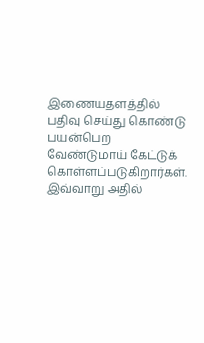இணையதளத்தில் பதிவு செய்து கொண்டு பயன்பெற வேண்டுமாய் கேட்டுக் கொள்ளப்படுகிறார்கள். இவ்வாறு அதில்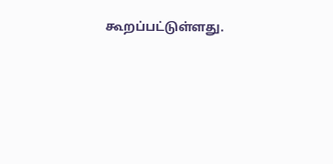கூறப்பட்டுள்ளது.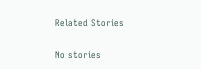Related Stories

No stories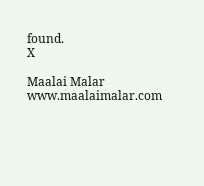found.
X

Maalai Malar
www.maalaimalar.com